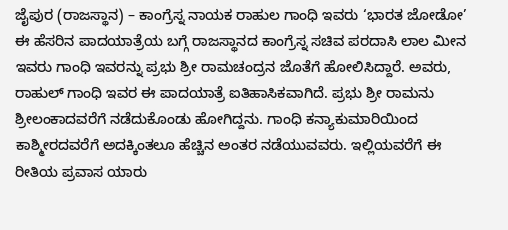ಜೈಪುರ (ರಾಜಸ್ಥಾನ) – ಕಾಂಗ್ರೆಸ್ನ ನಾಯಕ ರಾಹುಲ ಗಾಂಧಿ ಇವರು ‘ಭಾರತ ಜೋಡೋ’ ಈ ಹೆಸರಿನ ಪಾದಯಾತ್ರೆಯ ಬಗ್ಗೆ ರಾಜಸ್ಥಾನದ ಕಾಂಗ್ರೆಸ್ನ ಸಚಿವ ಪರದಾಸಿ ಲಾಲ ಮೀನ ಇವರು ಗಾಂಧಿ ಇವರನ್ನು ಪ್ರಭು ಶ್ರೀ ರಾಮಚಂದ್ರನ ಜೊತೆಗೆ ಹೋಲಿಸಿದ್ದಾರೆ. ಅವರು, ರಾಹುಲ್ ಗಾಂಧಿ ಇವರ ಈ ಪಾದಯಾತ್ರೆ ಐತಿಹಾಸಿಕವಾಗಿದೆ. ಪ್ರಭು ಶ್ರೀ ರಾಮನು ಶ್ರೀಲಂಕಾದವರೆಗೆ ನಡೆದುಕೊಂಡು ಹೋಗಿದ್ದನು. ಗಾಂಧಿ ಕನ್ಯಾಕುಮಾರಿಯಿಂದ ಕಾಶ್ಮೀರದವರೆಗೆ ಅದಕ್ಕಿಂತಲೂ ಹೆಚ್ಚಿನ ಅಂತರ ನಡೆಯುವವರು. ಇಲ್ಲಿಯವರೆಗೆ ಈ ರೀತಿಯ ಪ್ರವಾಸ ಯಾರು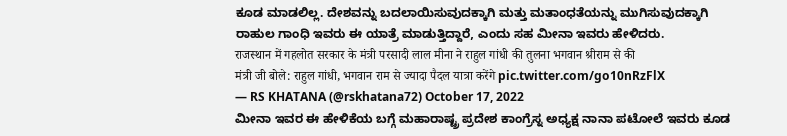ಕೂಡ ಮಾಡಲಿಲ್ಲ. ದೇಶವನ್ನು ಬದಲಾಯಿಸುವುದಕ್ಕಾಗಿ ಮತ್ತು ಮತಾಂಧತೆಯನ್ನು ಮುಗಿಸುವುದಕ್ಕಾಗಿ ರಾಹುಲ ಗಾಂಧಿ ಇವರು ಈ ಯಾತ್ರೆ ಮಾಡುತ್ತಿದ್ದಾರೆ, ಎಂದು ಸಹ ಮೀನಾ ಇವರು ಹೇಳಿದರು.
राजस्थान में गहलोत सरकार के मंत्री परसादी लाल मीना ने राहुल गांधी की तुलना भगवान श्रीराम से की
मंत्री जी बोले: राहुल गांधी, भगवान राम से ज्यादा पैदल यात्रा करेंगे pic.twitter.com/go10nRzFlX
— RS KHATANA (@rskhatana72) October 17, 2022
ಮೀನಾ ಇವರ ಈ ಹೇಳಿಕೆಯ ಬಗ್ಗೆ ಮಹಾರಾಷ್ಟ್ರ ಪ್ರದೇಶ ಕಾಂಗ್ರೆಸ್ನ ಅಧ್ಯಕ್ಷ ನಾನಾ ಪಟೋಲೆ ಇವರು ಕೂಡ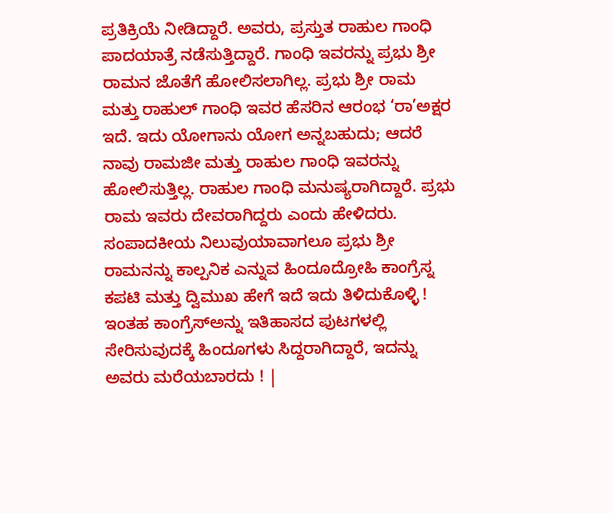ಪ್ರತಿಕ್ರಿಯೆ ನೀಡಿದ್ದಾರೆ. ಅವರು, ಪ್ರಸ್ತುತ ರಾಹುಲ ಗಾಂಧಿ ಪಾದಯಾತ್ರೆ ನಡೆಸುತ್ತಿದ್ದಾರೆ. ಗಾಂಧಿ ಇವರನ್ನು ಪ್ರಭು ಶ್ರೀ ರಾಮನ ಜೊತೆಗೆ ಹೋಲಿಸಲಾಗಿಲ್ಲ. ಪ್ರಭು ಶ್ರೀ ರಾಮ ಮತ್ತು ರಾಹುಲ್ ಗಾಂಧಿ ಇವರ ಹೆಸರಿನ ಆರಂಭ ‘ರಾ’ಅಕ್ಷರ ಇದೆ. ಇದು ಯೋಗಾನು ಯೋಗ ಅನ್ನಬಹುದು; ಆದರೆ ನಾವು ರಾಮಜೀ ಮತ್ತು ರಾಹುಲ ಗಾಂಧಿ ಇವರನ್ನು ಹೋಲಿಸುತ್ತಿಲ್ಲ. ರಾಹುಲ ಗಾಂಧಿ ಮನುಷ್ಯರಾಗಿದ್ದಾರೆ. ಪ್ರಭು ರಾಮ ಇವರು ದೇವರಾಗಿದ್ದರು ಎಂದು ಹೇಳಿದರು.
ಸಂಪಾದಕೀಯ ನಿಲುವುಯಾವಾಗಲೂ ಪ್ರಭು ಶ್ರೀ ರಾಮನನ್ನು ಕಾಲ್ಪನಿಕ ಎನ್ನುವ ಹಿಂದೂದ್ರೋಹಿ ಕಾಂಗ್ರೆಸ್ನ ಕಪಟಿ ಮತ್ತು ದ್ವಿಮುಖ ಹೇಗೆ ಇದೆ ಇದು ತಿಳಿದುಕೊಳ್ಳಿ ! ಇಂತಹ ಕಾಂಗ್ರೆಸ್ಅನ್ನು ಇತಿಹಾಸದ ಪುಟಗಳಲ್ಲಿ ಸೇರಿಸುವುದಕ್ಕೆ ಹಿಂದೂಗಳು ಸಿದ್ದರಾಗಿದ್ದಾರೆ, ಇದನ್ನು ಅವರು ಮರೆಯಬಾರದು ! |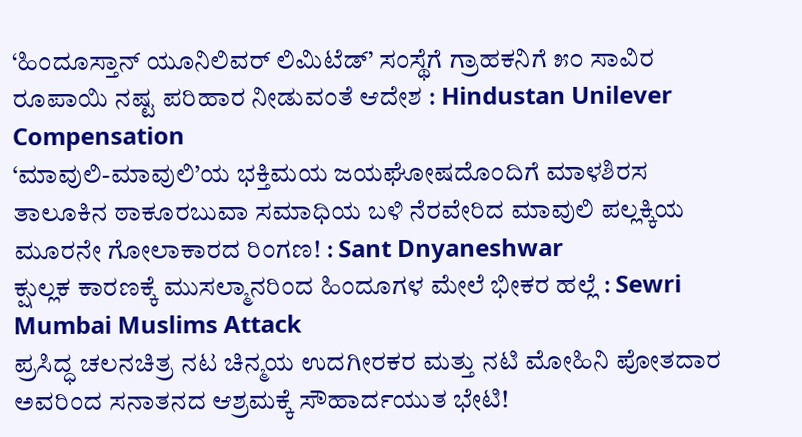‘ಹಿಂದೂಸ್ತಾನ್ ಯೂನಿಲಿವರ್ ಲಿಮಿಟೆಡ್’ ಸಂಸ್ಥೆಗೆ ಗ್ರಾಹಕನಿಗೆ ೫೦ ಸಾವಿರ ರೂಪಾಯಿ ನಷ್ಟ ಪರಿಹಾರ ನೀಡುವಂತೆ ಆದೇಶ : Hindustan Unilever Compensation
‘ಮಾವುಲಿ-ಮಾವುಲಿ’ಯ ಭಕ್ತಿಮಯ ಜಯಘೋಷದೊಂದಿಗೆ ಮಾಳಶಿರಸ ತಾಲೂಕಿನ ಠಾಕೂರಬುವಾ ಸಮಾಧಿಯ ಬಳಿ ನೆರವೇರಿದ ಮಾವುಲಿ ಪಲ್ಲಕ್ಕಿಯ ಮೂರನೇ ಗೋಲಾಕಾರದ ರಿಂಗಣ! : Sant Dnyaneshwar
ಕ್ಷುಲ್ಲಕ ಕಾರಣಕ್ಕೆ ಮುಸಲ್ಮಾನರಿಂದ ಹಿಂದೂಗಳ ಮೇಲೆ ಭೀಕರ ಹಲ್ಲೆ : Sewri Mumbai Muslims Attack
ಪ್ರಸಿದ್ಧ ಚಲನಚಿತ್ರ ನಟ ಚಿನ್ಮಯ ಉದಗೀರಕರ ಮತ್ತು ನಟಿ ಮೋಹಿನಿ ಪೋತದಾರ ಅವರಿಂದ ಸನಾತನದ ಆಶ್ರಮಕ್ಕೆ ಸೌಹಾರ್ದಯುತ ಭೇಟಿ!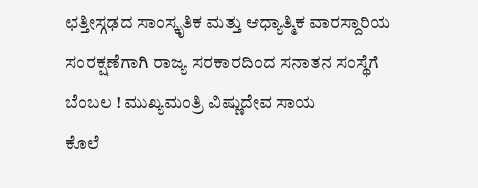ಛತ್ತೀಸ್ಗಢದ ಸಾಂಸ್ಕೃತಿಕ ಮತ್ತು ಆಧ್ಯಾತ್ಮಿಕ ವಾರಸ್ದಾರಿಯ ಸಂರಕ್ಷಣೆಗಾಗಿ ರಾಜ್ಯ ಸರಕಾರದಿಂದ ಸನಾತನ ಸಂಸ್ಥೆಗೆ ಬೆಂಬಲ ! ಮುಖ್ಯಮಂತ್ರಿ ವಿಷ್ಣುದೇವ ಸಾಯ
ಕೊಲೆ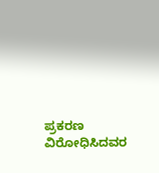ಪ್ರಕರಣ ವಿರೋಧಿಸಿದವರ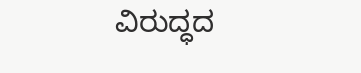ವಿರುದ್ಧದ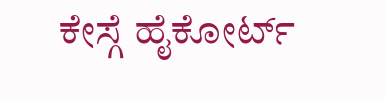ಕೇಸ್ಗೆ ಹೈಕೋರ್ಟ್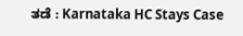ತಡೆ : Karnataka HC Stays Case